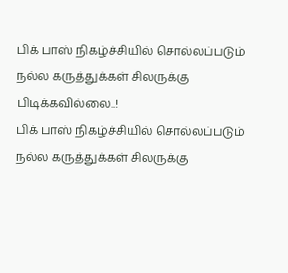பிக் பாஸ் நிகழ்ச்சியில் சொல்லப்படும் நல்ல கருத்துக்கள் சிலருக்கு பிடிக்கவில்லை..!
பிக் பாஸ் நிகழ்ச்சியில் சொல்லப்படும் நல்ல கருத்துக்கள் சிலருக்கு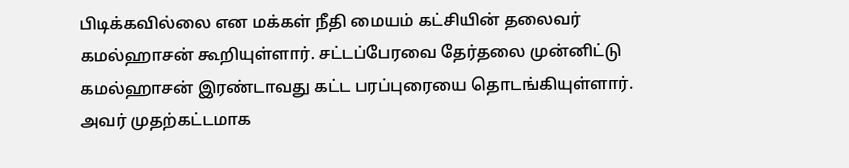பிடிக்கவில்லை என மக்கள் நீதி மையம் கட்சியின் தலைவர் கமல்ஹாசன் கூறியுள்ளார். சட்டப்பேரவை தேர்தலை முன்னிட்டு கமல்ஹாசன் இரண்டாவது கட்ட பரப்புரையை தொடங்கியுள்ளார்.
அவர் முதற்கட்டமாக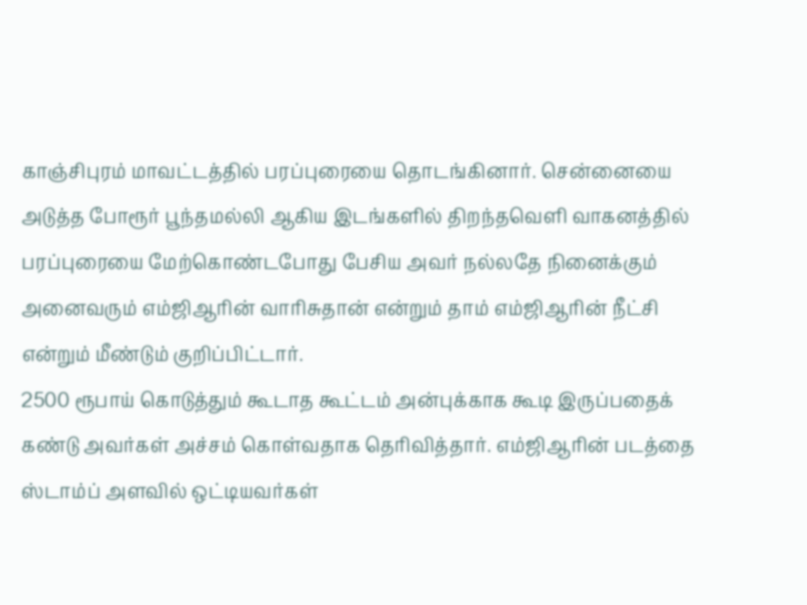காஞ்சிபுரம் மாவட்டத்தில் பரப்புரையை தொடங்கினார். சென்னையை அடுத்த போரூர் பூந்தமல்லி ஆகிய இடங்களில் திறந்தவெளி வாகனத்தில் பரப்புரையை மேற்கொண்டபோது பேசிய அவர் நல்லதே நினைக்கும் அனைவரும் எம்ஜிஆரின் வாரிசுதான் என்றும் தாம் எம்ஜிஆரின் நீட்சி என்றும் மீண்டும் குறிப்பிட்டார்.
2500 ரூபாய் கொடுத்தும் கூடாத கூட்டம் அன்புக்காக கூடி இருப்பதைக் கண்டு அவர்கள் அச்சம் கொள்வதாக தெரிவித்தார். எம்ஜிஆரின் படத்தை ஸ்டாம்ப் அளவில் ஒட்டியவர்கள்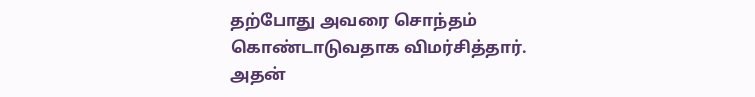தற்போது அவரை சொந்தம் கொண்டாடுவதாக விமர்சித்தார்.
அதன்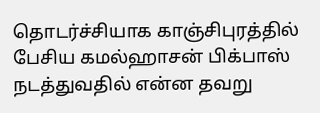தொடர்ச்சியாக காஞ்சிபுரத்தில் பேசிய கமல்ஹாசன் பிக்பாஸ் நடத்துவதில் என்ன தவறு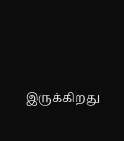இருக்கிறது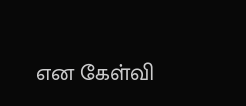என கேள்வி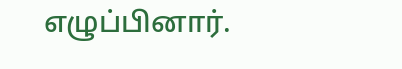எழுப்பினார்.